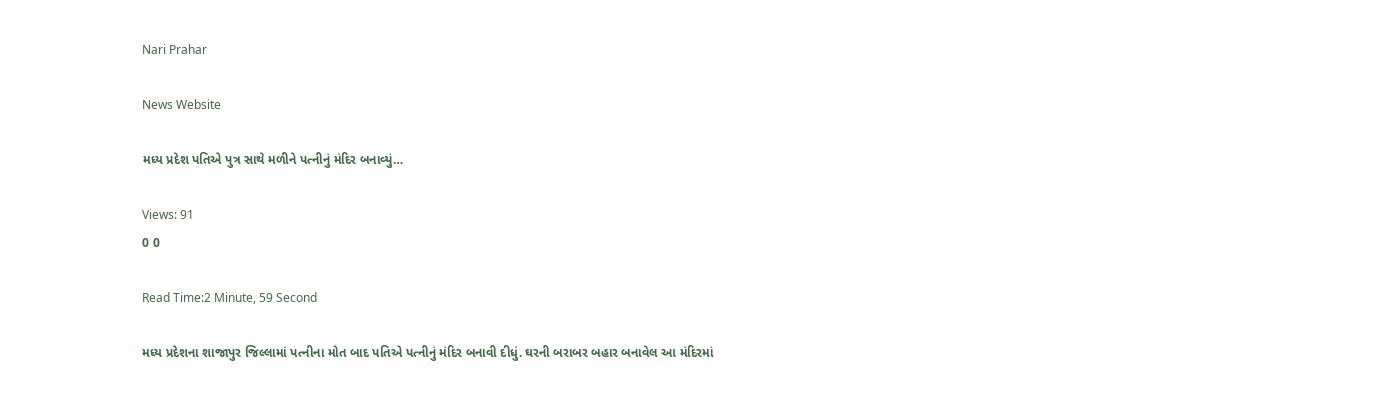Nari Prahar

News Website

મધ્ય પ્રદેશ પતિએ પુત્ર સાથે મળીને પત્નીનું મંદિર બનાવ્યું…

Views: 91
0 0

Read Time:2 Minute, 59 Second

મધ્ય પ્રદેશના શાજાપુર જિલ્લામાં પત્નીના મોત બાદ પતિએ પત્નીનું મંદિર બનાવી દીધું. ઘરની બરાબર બહાર બનાવેલ આ મંદિરમાં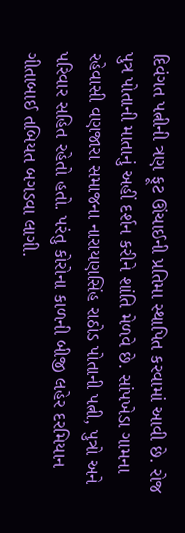દિવંગત પત્નીની ત્રણ ફૂટ ઊંચાઈની પ્રતિમા સ્થાપિત કરવામાં આવી છે. રોજ પુત્ર પોતાની માતાનું અહીં દર્શન કરીને શાંતિ મેળવે છે. સાંપખેડા ગામના રહેવાસી વણજારા સમાજના નારાયણસિંહ રાઠોડ પોતાની પત્ની, પુત્રો અને પરિવાર સહિત રહેતો હતો. પરંતુ કોરોના કાળની બીજી લહેર દરમિયાન ગીતાબાઈ તબિયત બગડવા લાગી.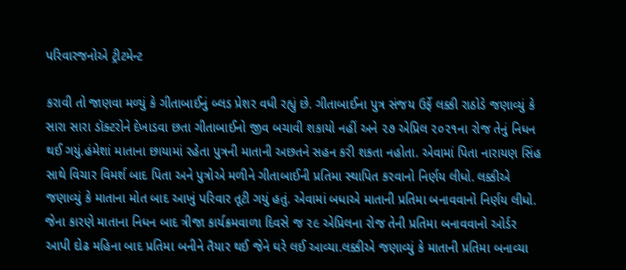પરિવારજનોએ ટ્રીટમેન્ટ

કરાવી તો જાણવા મળ્યું કે ગીતાબાઈનું બ્લડ પ્રેશર વધી રહ્યું છે. ગીતાબાઈના પુત્ર સંજય ઉર્ફે લક્કી રાઠોડે જણાવ્યું કે સારા સારા ડૉક્ટરોને દેખાડવા છતા ગીતાબાઈનો જીવ બચાવી શકાયો નહીં અને ૨૭ એપ્રિલ ૨૦૨૧ના રોજ તેનું નિધન થઈ ગયું.હંમેશાં માતાના છાયામાં રહેતા પુત્રની માતાની અછતને સહન કરી શકતા નહોતા. એવામાં પિતા નારાયણ સિંહ સાથે વિચાર વિમર્શ બાદ પિતા અને પુત્રોએ મળીને ગીતાબાઈની પ્રતિમા સ્થાપિત કરવાનો નિર્ણય લીધો. લક્કીએ જણાવ્યું કે માતાના મોત બાદ આખું પરિવાર તૂટી ગયું હતું. એવામાં બધાએ માતાની પ્રતિમા બનાવવાનો નિર્ણય લીધો. જેના કારણે માતાના નિધન બાદ ત્રીજા કાર્યક્રમવાળા દિવસે જ ૨૯ એપ્રિલના રોજ તેની પ્રતિમા બનાવવાનો ઓર્ડર આપી દોઢ મહિના બાદ પ્રતિમા બનીને તૈયાર થઈ જેને ઘરે લઈ આવ્યા.લક્કીએ જણાવ્યું કે માતાની પ્રતિમા બનાવ્યા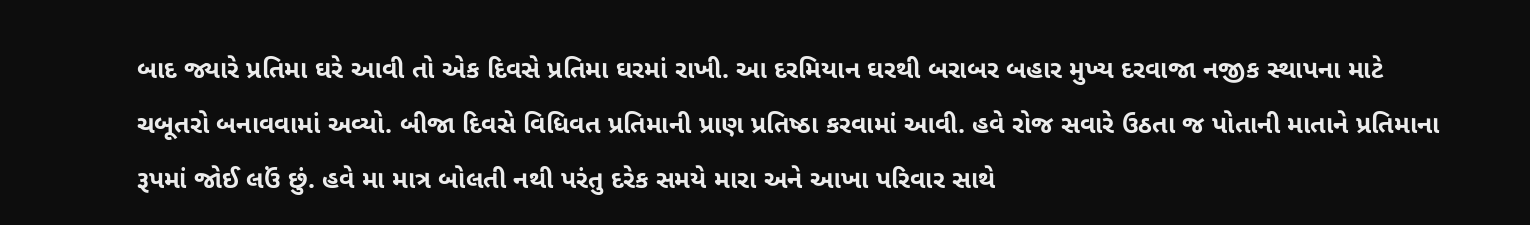બાદ જ્યારે પ્રતિમા ઘરે આવી તો એક દિવસે પ્રતિમા ઘરમાં રાખી. આ દરમિયાન ઘરથી બરાબર બહાર મુખ્ય દરવાજા નજીક સ્થાપના માટે ચબૂતરો બનાવવામાં અવ્યો. બીજા દિવસે વિધિવત પ્રતિમાની પ્રાણ પ્રતિષ્ઠા કરવામાં આવી. હવે રોજ સવારે ઉઠતા જ પોતાની માતાને પ્રતિમાના રૂપમાં જોઈ લઉં છું. હવે મા માત્ર બોલતી નથી પરંતુ દરેક સમયે મારા અને આખા પરિવાર સાથે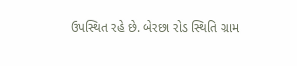ઉપસ્થિત રહે છે. બેરછા રોડ સ્થિતિ ગ્રામ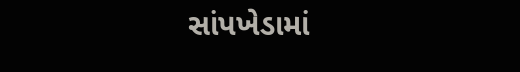સાંપખેડામાં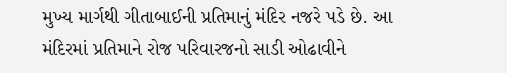મુખ્ય માર્ગથી ગીતાબાઈની પ્રતિમાનું મંદિર નજરે પડે છે. આ મંદિરમાં પ્રતિમાને રોજ પરિવારજનો સાડી ઓઢાવીને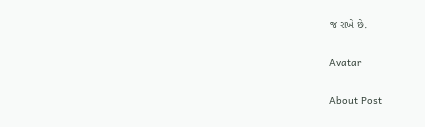જ રાખે છે.

Avatar

About Post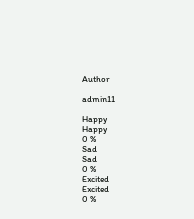Author

admin11

Happy
Happy
0 %
Sad
Sad
0 %
Excited
Excited
0 %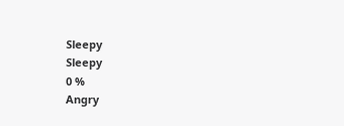Sleepy
Sleepy
0 %
Angry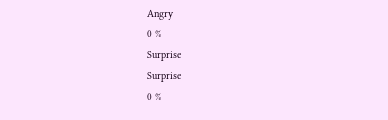Angry
0 %
Surprise
Surprise
0 %